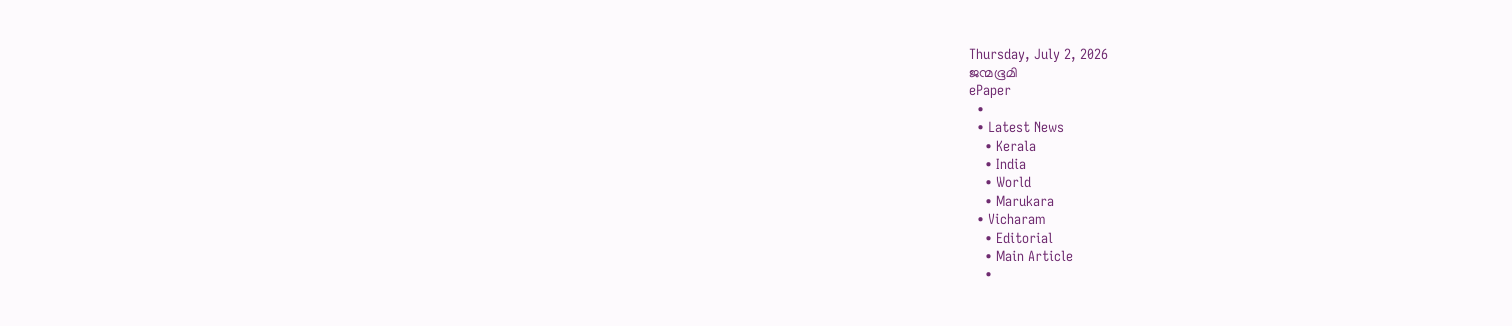Thursday, July 2, 2026
ജന്മഭൂമി
ePaper
  •
  • Latest News
    • Kerala
    • India
    • World
    • Marukara
  • Vicharam
    • Editorial
    • Main Article
    •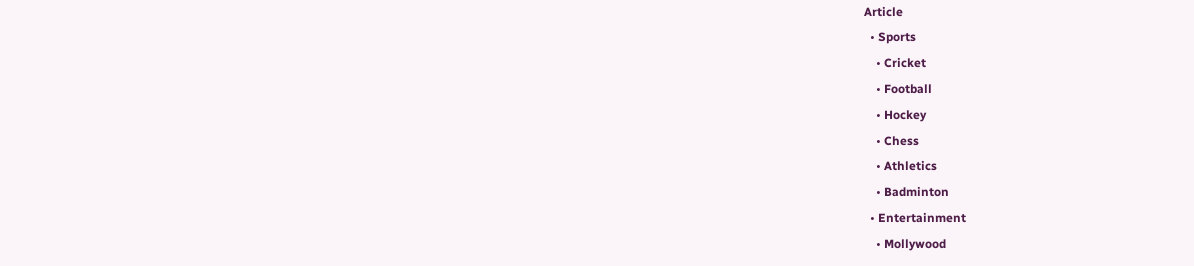Article
  • Sports
    • Cricket
    • Football
    • Hockey
    • Chess
    • Athletics
    • Badminton
  • Entertainment
    • Mollywood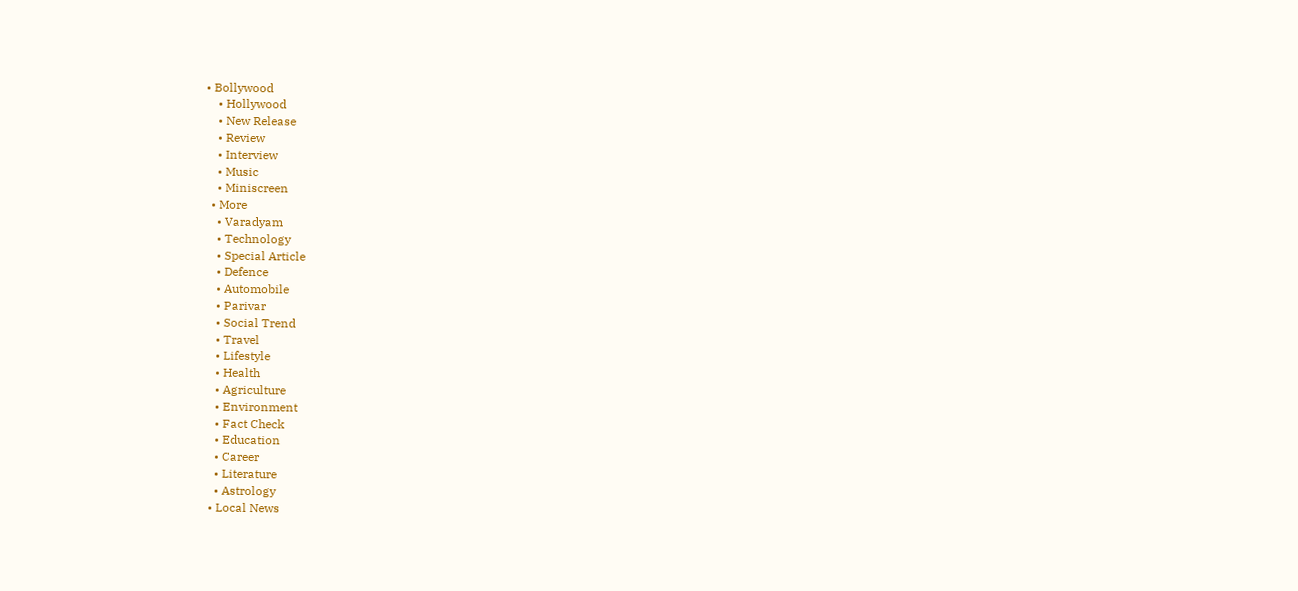• Bollywood
    • Hollywood
    • New Release
    • Review
    • Interview
    • Music
    • Miniscreen
  • More
    • Varadyam
    • Technology
    • Special Article
    • Defence
    • Automobile
    • Parivar
    • Social Trend
    • Travel
    • Lifestyle
    • Health
    • Agriculture
    • Environment
    • Fact Check
    • Education
    • Career
    • Literature
    • Astrology
  • Local News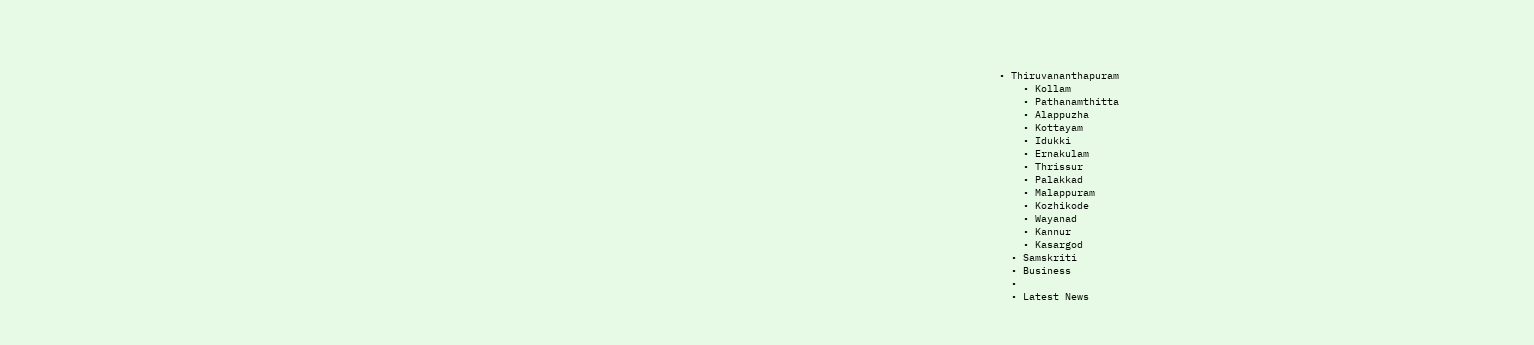• Thiruvananthapuram
    • Kollam
    • Pathanamthitta
    • Alappuzha
    • Kottayam
    • Idukki
    • Ernakulam
    • Thrissur
    • Palakkad
    • Malappuram
    • Kozhikode
    • Wayanad
    • Kannur
    • Kasargod
  • Samskriti
  • Business
  •
  • Latest News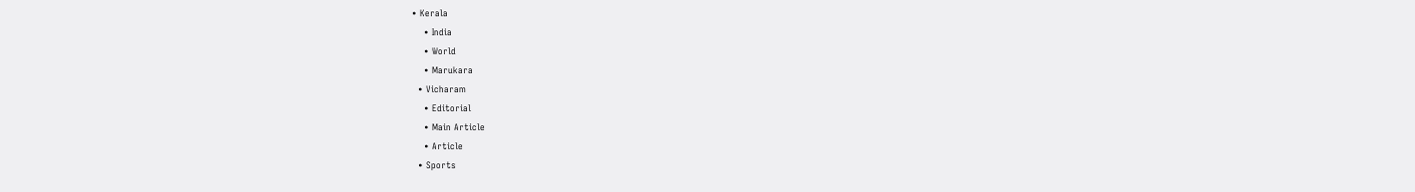• Kerala
    • India
    • World
    • Marukara
  • Vicharam
    • Editorial
    • Main Article
    • Article
  • Sports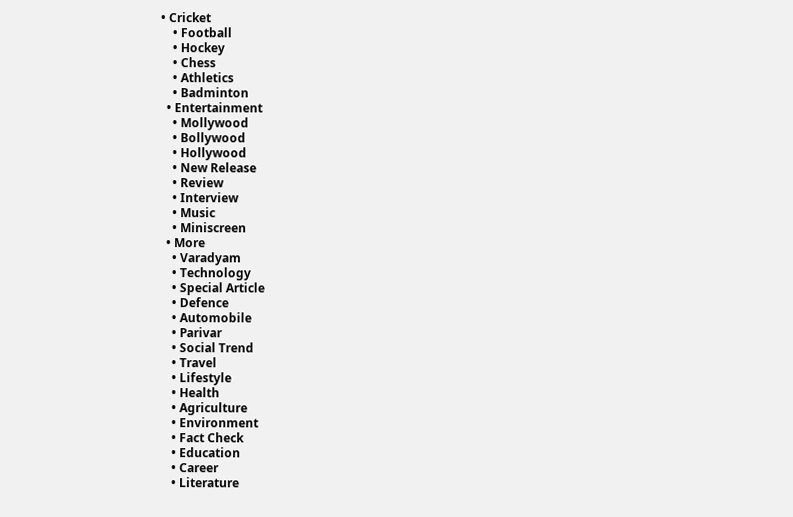• Cricket
    • Football
    • Hockey
    • Chess
    • Athletics
    • Badminton
  • Entertainment
    • Mollywood
    • Bollywood
    • Hollywood
    • New Release
    • Review
    • Interview
    • Music
    • Miniscreen
  • More
    • Varadyam
    • Technology
    • Special Article
    • Defence
    • Automobile
    • Parivar
    • Social Trend
    • Travel
    • Lifestyle
    • Health
    • Agriculture
    • Environment
    • Fact Check
    • Education
    • Career
    • Literature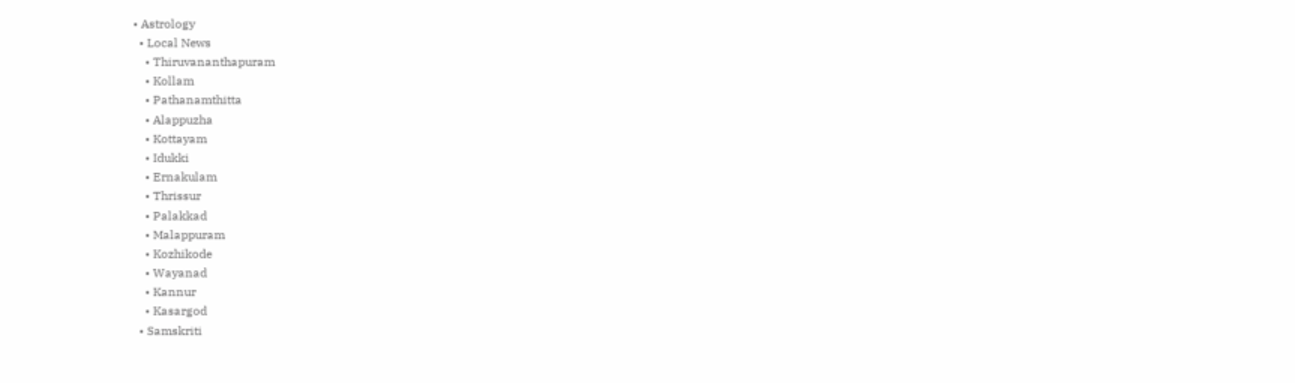• Astrology
  • Local News
    • Thiruvananthapuram
    • Kollam
    • Pathanamthitta
    • Alappuzha
    • Kottayam
    • Idukki
    • Ernakulam
    • Thrissur
    • Palakkad
    • Malappuram
    • Kozhikode
    • Wayanad
    • Kannur
    • Kasargod
  • Samskriti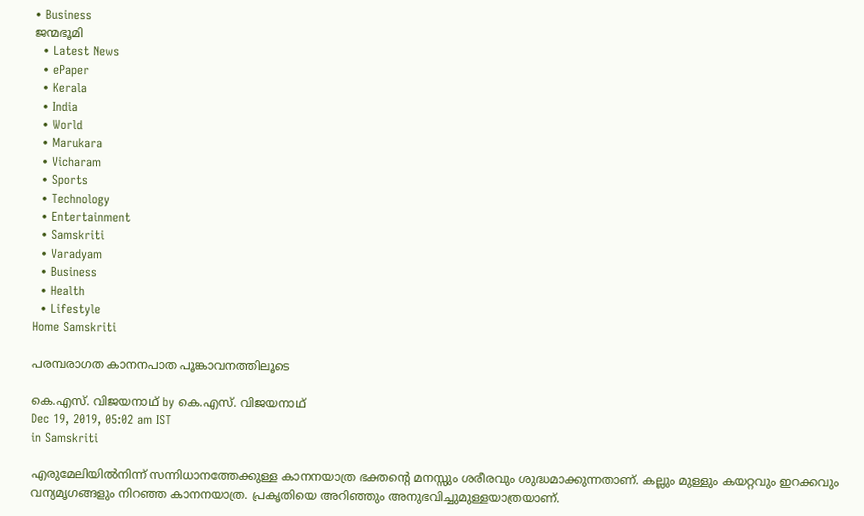• Business
ജന്മഭൂമി
  • Latest News
  • ePaper
  • Kerala
  • India
  • World
  • Marukara
  • Vicharam
  • Sports
  • Technology
  • Entertainment
  • Samskriti
  • Varadyam
  • Business
  • Health
  • Lifestyle
Home Samskriti

പരമ്പരാഗത കാനനപാത പൂങ്കാവനത്തിലൂടെ

കെ.എസ്. വിജയനാഥ് by കെ.എസ്. വിജയനാഥ്
Dec 19, 2019, 05:02 am IST
in Samskriti

എരുമേലിയില്‍നിന്ന് സന്നിധാനത്തേക്കുള്ള കാനനയാത്ര ഭക്തന്റെ മനസ്സും ശരീരവും ശുദ്ധമാക്കുന്നതാണ്. കല്ലും മുള്ളും കയറ്റവും ഇറക്കവും വന്യമൃഗങ്ങളും നിറഞ്ഞ കാനനയാത്ര. പ്രകൃതിയെ അറിഞ്ഞും അനുഭവിച്ചുമുള്ളയാത്രയാണ്.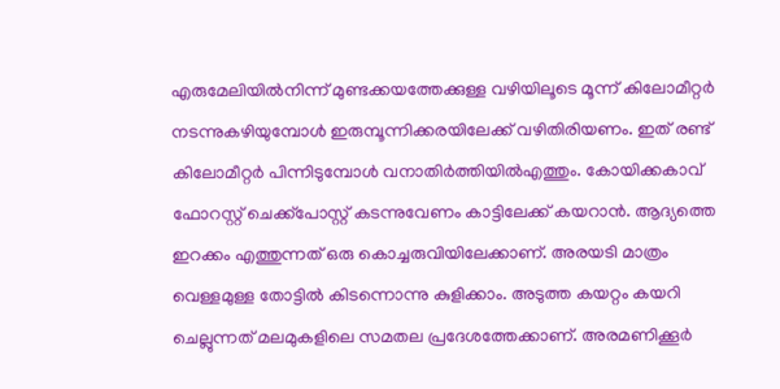എരുമേലിയില്‍നിന്ന് മുണ്ടക്കയത്തേക്കുള്ള വഴിയിലൂടെ മൂന്ന് കിലോമീറ്റര്‍ നടന്നുകഴിയുമ്പോള്‍ ഇരുമ്പൂന്നിക്കരയിലേക്ക് വഴിതിരിയണം. ഇത് രണ്ട് കിലോമീറ്റര്‍ പിന്നിടുമ്പോള്‍ വനാതിര്‍ത്തിയില്‍എത്തും. കോയിക്കകാവ് ഫോറസ്റ്റ് ചെക്ക്‌പോസ്റ്റ് കടന്നുവേണം കാട്ടിലേക്ക് കയറാന്‍. ആദ്യത്തെ ഇറക്കം എത്തുന്നത് ഒരു കൊച്ചരുവിയിലേക്കാണ്. അരയടി മാത്രം വെള്ളമുള്ള തോട്ടില്‍ കിടന്നൊന്നു കുളിക്കാം. അടുത്ത കയറ്റം കയറി ചെല്ലുന്നത് മലമുകളിലെ സമതല പ്രദേശത്തേക്കാണ്. അരമണിക്കൂര്‍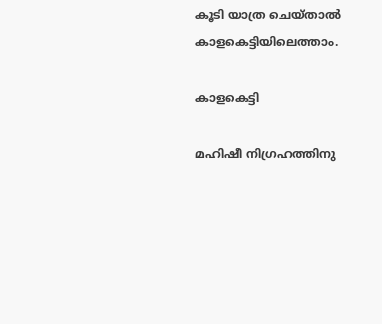കൂടി യാത്ര ചെയ്താല്‍ കാളകെട്ടിയിലെത്താം.

കാളകെട്ടി

മഹിഷീ നിഗ്രഹത്തിനു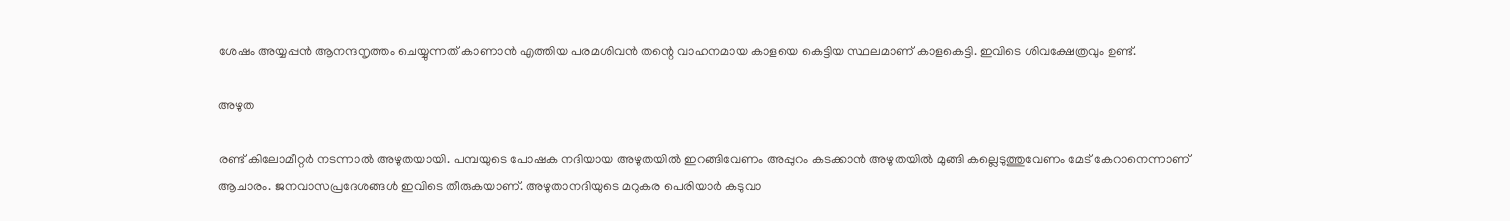ശേഷം അയ്യപ്പന്‍ ആനന്ദനൃത്തം ചെയ്യുന്നത് കാണാന്‍ എത്തിയ പരമശിവന്‍ തന്റെ വാഹനമായ കാളയെ കെട്ടിയ സ്ഥലമാണ് കാളകെട്ടി. ഇവിടെ ശിവക്ഷേത്രവും ഉണ്ട്.

അഴുത

രണ്ട് കിലോമീറ്റര്‍ നടന്നാല്‍ അഴുതയായി. പമ്പയുടെ പോഷക നദിയായ അഴുതയില്‍ ഇറങ്ങിവേണം അപ്പുറം കടക്കാന്‍ അഴുതയില്‍ മുങ്ങി കല്ലെടുത്തുവേണം മേട് കേറാനെന്നാണ് ആചാരം. ജനവാസപ്രദേശങ്ങള്‍ ഇവിടെ തീരുകയാണ്. അഴുതാനദിയുടെ മറുകര പെരിയാര്‍ കടുവാ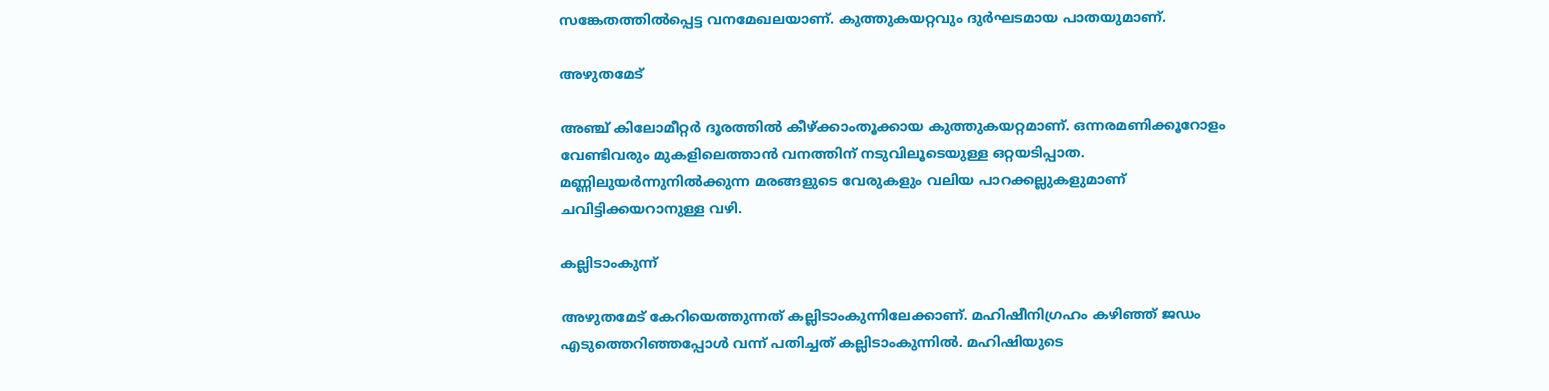സങ്കേതത്തില്‍പ്പെട്ട വനമേഖലയാണ്. കുത്തുകയറ്റവും ദുര്‍ഘടമായ പാതയുമാണ്.

അഴുതമേട്

അഞ്ച് കിലോമീറ്റര്‍ ദൂരത്തില്‍ കീഴ്‌ക്കാംതൂക്കായ കുത്തുകയറ്റമാണ്. ഒന്നരമണിക്കൂറോളം വേണ്ടിവരും മുകളിലെത്താന്‍ വനത്തിന് നടുവിലൂടെയുള്ള ഒറ്റയടിപ്പാത. മണ്ണിലുയര്‍ന്നുനില്‍ക്കുന്ന മരങ്ങളുടെ വേരുകളും വലിയ പാറക്കല്ലുകളുമാണ് ചവിട്ടിക്കയറാനുള്ള വഴി.

കല്ലിടാംകുന്ന്

അഴുതമേട് കേറിയെത്തുന്നത് കല്ലിടാംകുന്നിലേക്കാണ്. മഹിഷീനിഗ്രഹം കഴിഞ്ഞ് ജഡം എടുത്തെറിഞ്ഞപ്പോള്‍ വന്ന് പതിച്ചത് കല്ലിടാംകുന്നില്‍. മഹിഷിയുടെ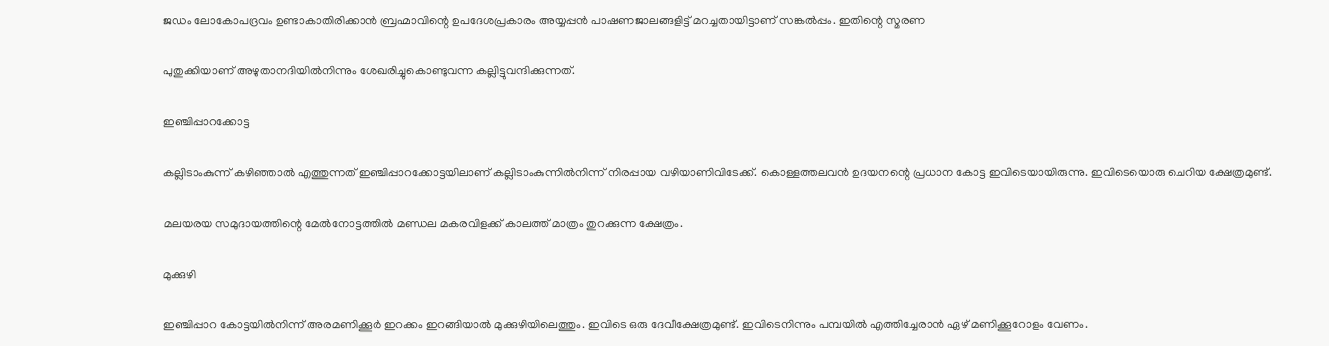ജഡം ലോകോപദ്രവം ഉണ്ടാകാതിരിക്കാന്‍ ബ്രഹ്മാവിന്റെ ഉപദേശപ്രകാരം അയ്യപ്പന്‍ പാഷണജാലങ്ങളിട്ട് മറച്ചതായിട്ടാണ് സങ്കല്‍പ്പം. ഇതിന്റെ സ്മരണ

പുതുക്കിയാണ് അഴുതാനദിയില്‍നിന്നും ശേഖരിച്ചുകൊണ്ടുവന്ന കല്ലിട്ടുവന്ദിക്കുന്നത്.

ഇഞ്ചിപ്പാറക്കോട്ട

കല്ലിടാംകുന്ന് കഴിഞ്ഞാല്‍ എത്തുന്നത് ഇഞ്ചിപ്പാറക്കോട്ടയിലാണ് കല്ലിടാംകുന്നില്‍നിന്ന് നിരപ്പായ വഴിയാണിവിടേക്ക്. കൊള്ളത്തലവന്‍ ഉദയനന്റെ പ്രധാന കോട്ട ഇവിടെയായിരുന്നു. ഇവിടെയൊരു ചെറിയ ക്ഷേത്രമുണ്ട്.

മലയരയ സമുദായത്തിന്റെ മേല്‍നോട്ടത്തില്‍ മണ്ഡല മകരവിളക്ക് കാലത്ത് മാത്രം തുറക്കുന്ന ക്ഷേത്രം.

മുക്കുഴി

ഇഞ്ചിപ്പാറ കോട്ടയില്‍നിന്ന് അരമണിക്കൂര്‍ ഇറക്കം ഇറങ്ങിയാല്‍ മുക്കുഴിയിലെത്തും. ഇവിടെ ഒരു ദേവീക്ഷേത്രമുണ്ട്. ഇവിടെനിന്നും പമ്പയില്‍ എത്തിച്ചേരാന്‍ ഏഴ് മണിക്കൂറോളം വേണം.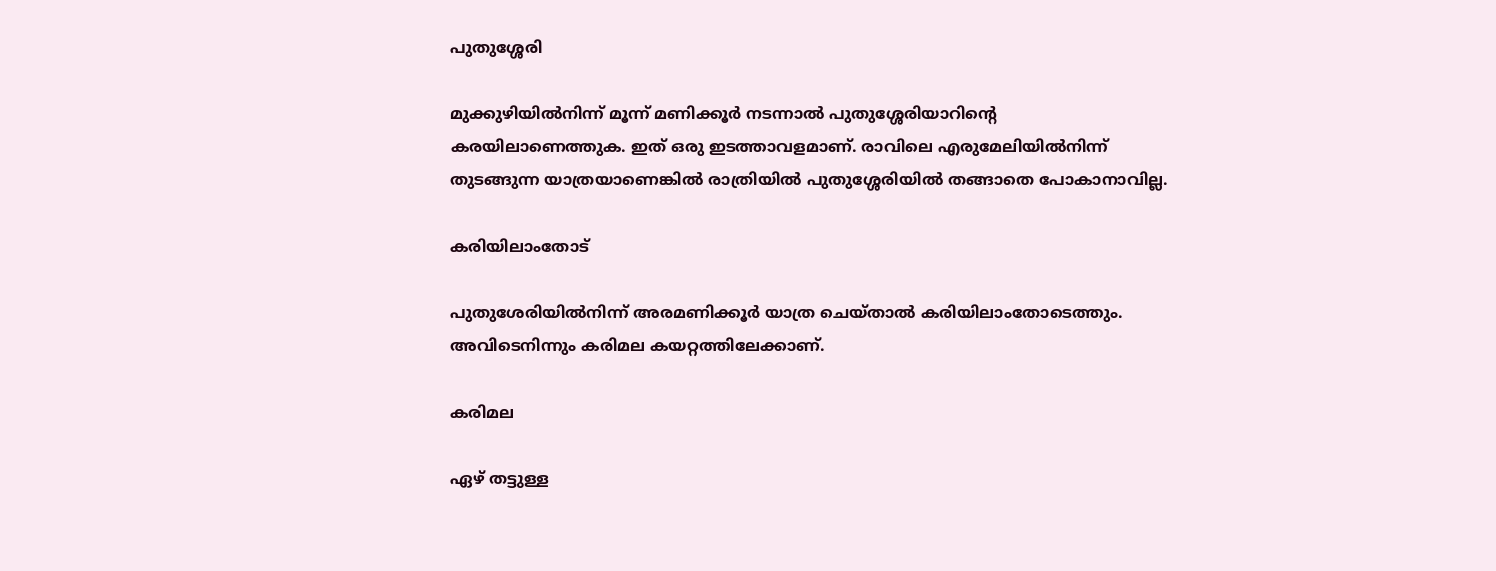പുതുശ്ശേരി

മുക്കുഴിയില്‍നിന്ന് മൂന്ന് മണിക്കൂര്‍ നടന്നാല്‍ പുതുശ്ശേരിയാറിന്റെ കരയിലാണെത്തുക. ഇത് ഒരു ഇടത്താവളമാണ്. രാവിലെ എരുമേലിയില്‍നിന്ന് തുടങ്ങുന്ന യാത്രയാണെങ്കില്‍ രാത്രിയില്‍ പുതുശ്ശേരിയില്‍ തങ്ങാതെ പോകാനാവില്ല.

കരിയിലാംതോട്

പുതുശേരിയില്‍നിന്ന് അരമണിക്കൂര്‍ യാത്ര ചെയ്താല്‍ കരിയിലാംതോടെത്തും. അവിടെനിന്നും കരിമല കയറ്റത്തിലേക്കാണ്.

കരിമല

ഏഴ് തട്ടുള്ള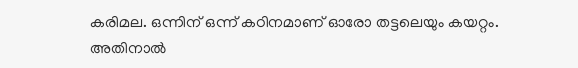കരിമല. ഒന്നിന് ഒന്ന് കഠിനമാണ് ഓരോ തട്ടലെയും കയറ്റം. അതിനാല്‍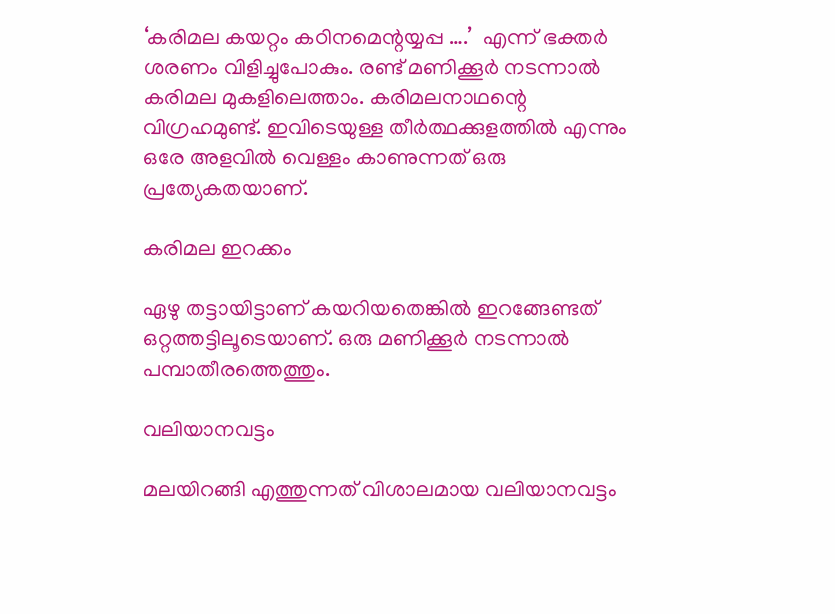‘കരിമല കയറ്റം കഠിനമെന്റയ്യപ്പ ….’  എന്ന് ഭക്തര്‍ ശരണം വിളിച്ചുപോകും. രണ്ട് മണിക്കൂര്‍ നടന്നാല്‍ കരിമല മുകളിലെത്താം. കരിമലനാഥന്റെ വിഗ്രഹമുണ്ട്. ഇവിടെയുള്ള തീര്‍ത്ഥക്കുളത്തില്‍ എന്നും ഒരേ അളവില്‍ വെള്ളം കാണുന്നത് ഒരു പ്രത്യേകതയാണ്.

കരിമല ഇറക്കം

ഏഴു തട്ടായിട്ടാണ് കയറിയതെങ്കില്‍ ഇറങ്ങേണ്ടത് ഒറ്റത്തട്ടിലൂടെയാണ്. ഒരു മണിക്കൂര്‍ നടന്നാല്‍ പമ്പാതീരത്തെത്തും.

വലിയാനവട്ടം

മലയിറങ്ങി എത്തുന്നത് വിശാലമായ വലിയാനവട്ടം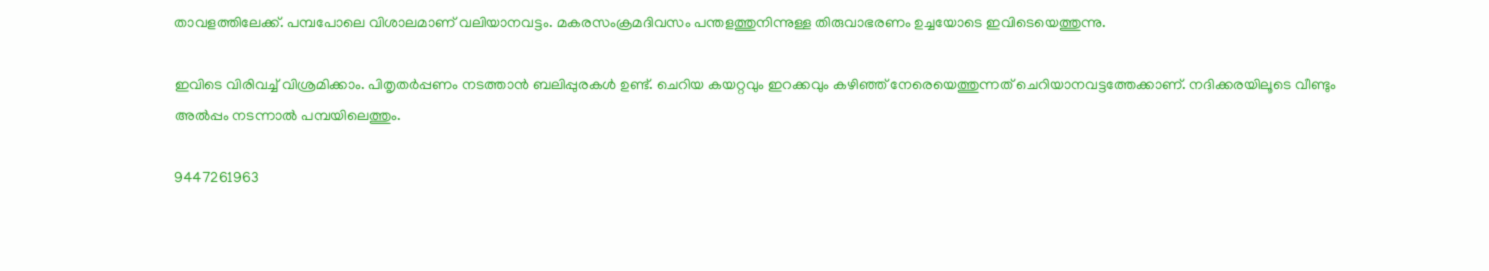താവളത്തിലേക്ക്. പമ്പപോലെ വിശാലമാണ് വലിയാനവട്ടം. മകരസംക്രമദിവസം പന്തളത്തുനിന്നുള്ള തിരുവാഭരണം ഉച്ചയോടെ ഇവിടെയെത്തുന്നു.

ഇവിടെ വിരിവച്ച് വിശ്രമിക്കാം. പിതൃതര്‍പ്പണം നടത്താന്‍ ബലിപ്പുരകള്‍ ഉണ്ട്. ചെറിയ കയറ്റവും ഇറക്കവും കഴിഞ്ഞ് നേരെയെത്തുന്നത് ചെറിയാനവട്ടത്തേക്കാണ്. നദിക്കരയിലൂടെ വീണ്ടും അല്‍പ്പം നടന്നാല്‍ പമ്പയിലെത്തും.

9447261963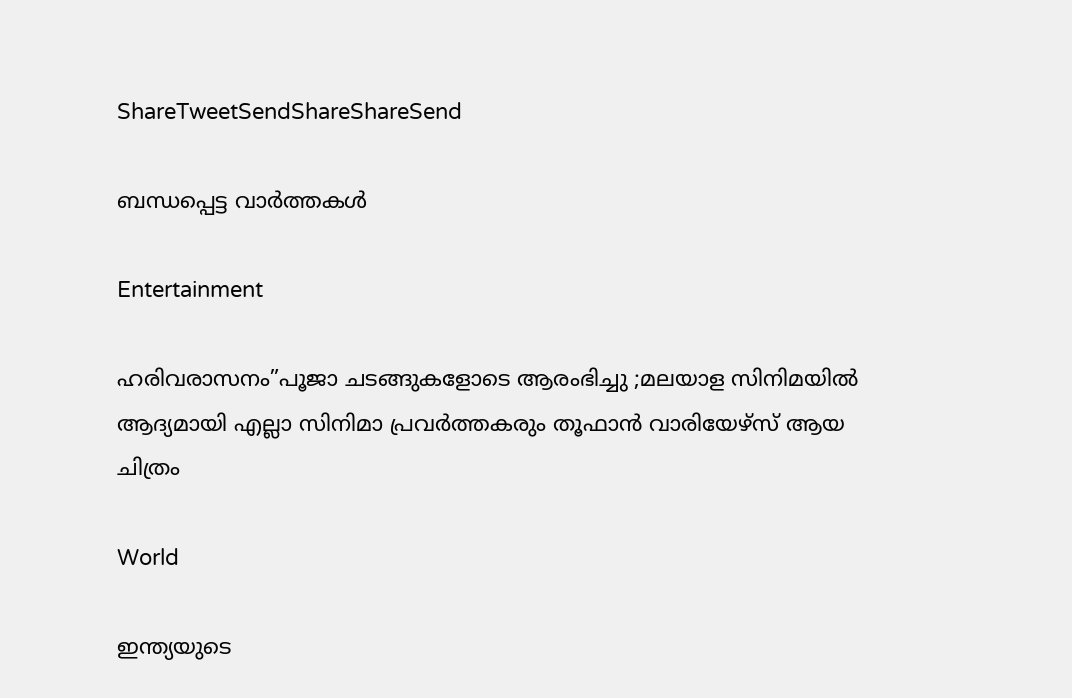ShareTweetSendShareShareSend

ബന്ധപ്പെട്ട വാര്‍ത്തകള്‍

Entertainment

ഹരിവരാസനം”പൂജാ ചടങ്ങുകളോടെ ആരംഭിച്ചു ;മലയാള സിനിമയിൽ ആദ്യമായി എല്ലാ സിനിമാ പ്രവർത്തകരും തൂഫാൻ വാരിയേഴ്‌സ് ആയ ചിത്രം

World

ഇന്ത്യയുടെ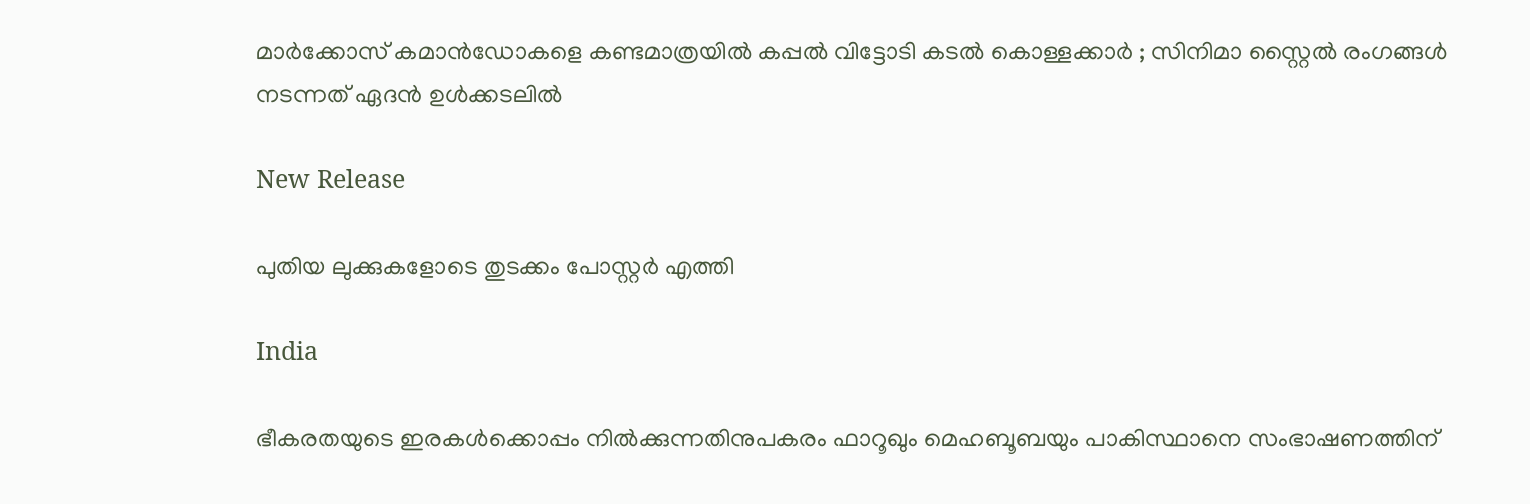മാർക്കോസ് കമാൻഡോകളെ കണ്ടമാത്രയിൽ കപ്പൽ വിട്ടോടി കടൽ കൊള്ളക്കാർ ; സിനിമാ സ്റ്റൈൽ രംഗങ്ങൾ നടന്നത് ഏദൻ ഉൾക്കടലിൽ

New Release

പുതിയ ലുക്കുകളോടെ തുടക്കം പോസ്റ്റർ എത്തി

India

ഭീകരതയുടെ ഇരകൾക്കൊപ്പം നിൽക്കുന്നതിനുപകരം ഫാറൂഖും മെഹബൂബയും പാകിസ്ഥാനെ സംഭാഷണത്തിന്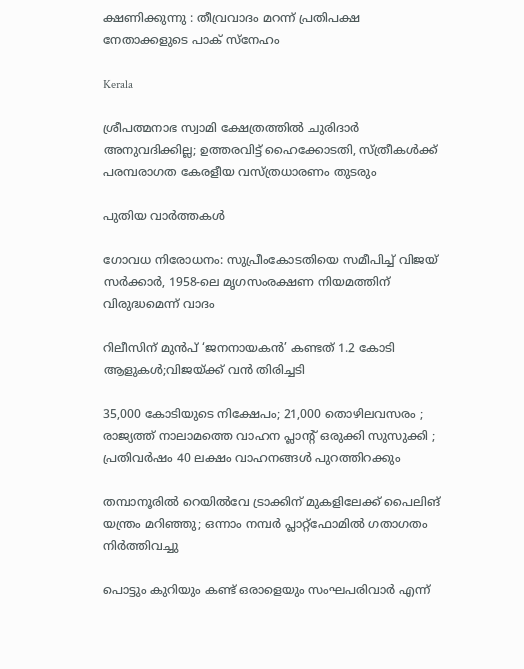ക്ഷണിക്കുന്നു : തീവ്രവാദം മറന്ന് പ്രതിപക്ഷ നേതാക്കളുടെ പാക് സ്നേഹം

Kerala

ശ്രീപത്മനാഭ സ്വാമി ക്ഷേത്രത്തിൽ ചുരിദാർ അനുവദിക്കില്ല; ഉത്തരവിട്ട് ഹൈക്കോടതി, സ്ത്രീകൾക്ക് പരമ്പരാഗത കേരളീയ വസ്ത്രധാരണം തുടരും

പുതിയ വാര്‍ത്തകള്‍

ഗോവധ നിരോധനം: സുപ്രീംകോടതിയെ സമീപിച്ച് വിജയ് സ‌ർക്കാർ, 1958-ലെ മൃഗസംരക്ഷണ നിയമത്തിന് വിരുദ്ധമെന്ന് വാദം

റിലീസിന് മുൻപ് ‘ജനനായകൻ’ കണ്ടത് 1.2 കോടി ആളുകൾ;വിജയ്‌ക്ക് വൻ തിരിച്ചടി

35,000 കോടിയുടെ നിക്ഷേപം; 21,000 തൊഴിലവസരം ; രാജ്യത്ത് നാലാമത്തെ വാഹന പ്ലാന്റ് ഒരുക്കി സുസുക്കി ; പ്രതിവർഷം 40 ലക്ഷം വാഹനങ്ങൾ പുറത്തിറക്കും

തമ്പാനൂരിൽ റെയിൽവേ ട്രാക്കിന് മുകളിലേക്ക് പൈലിങ് യന്ത്രം മറിഞ്ഞു; ഒന്നാം നമ്പർ പ്ലാറ്റ്ഫോമിൽ ഗതാഗതം നിർത്തിവച്ചു

പൊട്ടും കുറിയും കണ്ട് ഒരാളെയും സംഘപരിവാര്‍ എന്ന്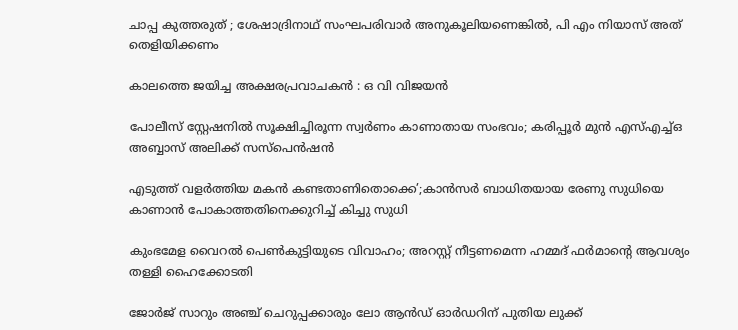ചാപ്പ കുത്തരുത് ; ശേഷാദ്രിനാഥ് സംഘപരിവാര്‍ അനുകൂലിയണെങ്കില്‍, പി എം നിയാസ് അത് തെളിയിക്കണം

കാലത്തെ ജയിച്ച അക്ഷരപ്രവാചകൻ : ഒ വി വിജയൻ

പോലീസ് സ്റ്റേഷനിൽ സൂക്ഷിച്ചിരൂന്ന സ്വർണം കാണാതായ സംഭവം; കരിപ്പൂർ മുൻ എസ്എച്ച്ഒ അബ്ബാസ് അലിക്ക് സസ്പെൻഷൻ

എടുത്ത് വളര്‍ത്തിയ മകന്‍ കണ്ടതാണിതൊക്കെ’;കാന്‍സര്‍ ബാധിതയായ രേണു സുധിയെ കാണാന്‍ പോകാത്തതിനെക്കുറിച്ച് കിച്ചു സുധി

കുംഭമേള വൈറൽ പെൺകുട്ടിയുടെ വിവാഹം; അറസ്റ്റ് നീട്ടണമെന്ന ഹമ്മദ് ഫർമാന്റെ ആവശ്യം തള്ളി ഹൈക്കോടതി

ജോർജ് സാറും അഞ്ച് ചെറുപ്പക്കാരും ലോ ആൻഡ് ഓർഡറിന് പുതിയ ലുക്ക്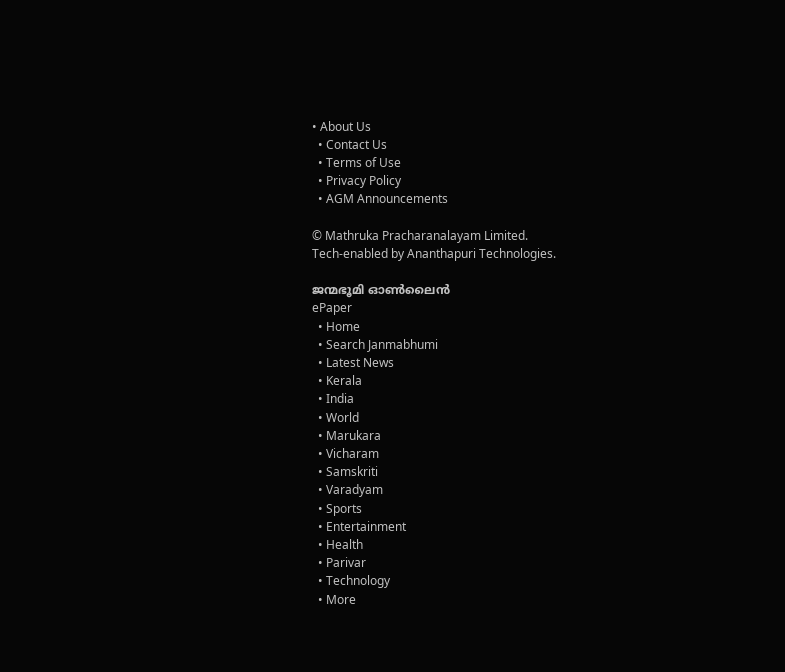• About Us
  • Contact Us
  • Terms of Use
  • Privacy Policy
  • AGM Announcements

© Mathruka Pracharanalayam Limited.
Tech-enabled by Ananthapuri Technologies.

ജന്മഭൂമി ഓണ്‍ലൈന്‍
ePaper
  • Home
  • Search Janmabhumi
  • Latest News
  • Kerala
  • India
  • World
  • Marukara
  • Vicharam
  • Samskriti
  • Varadyam
  • Sports
  • Entertainment
  • Health
  • Parivar
  • Technology
  • More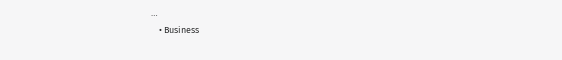…
    • Business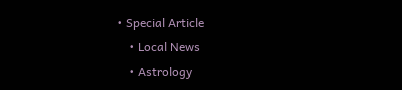• Special Article
    • Local News
    • Astrology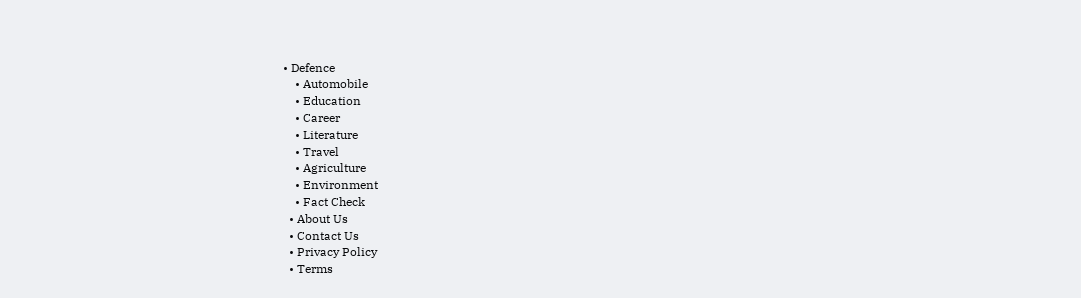• Defence
    • Automobile
    • Education
    • Career
    • Literature
    • Travel
    • Agriculture
    • Environment
    • Fact Check
  • About Us
  • Contact Us
  • Privacy Policy
  • Terms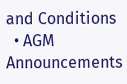and Conditions
  • AGM Announcements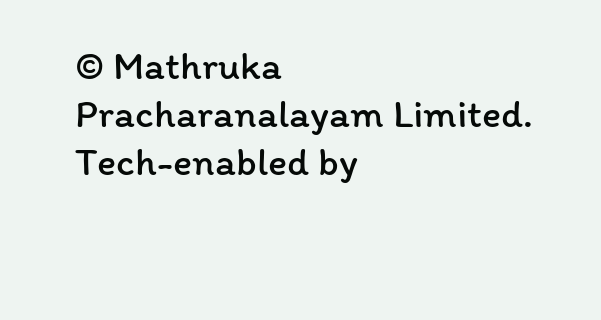© Mathruka Pracharanalayam Limited.
Tech-enabled by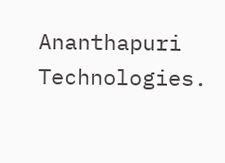Ananthapuri Technologies.